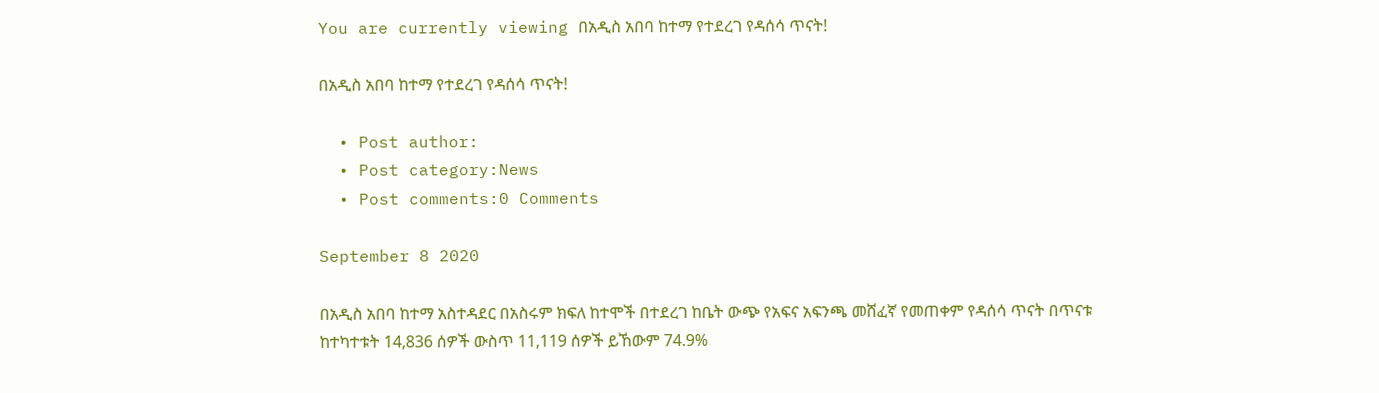You are currently viewing በአዲስ አበባ ከተማ የተደረገ የዳሰሳ ጥናት!

በአዲስ አበባ ከተማ የተደረገ የዳሰሳ ጥናት!

  • Post author:
  • Post category:News
  • Post comments:0 Comments

September 8 2020

በአዲስ አበባ ከተማ አስተዳደር በአስሩም ክፍለ ከተሞች በተደረገ ከቤት ውጭ የአፍና አፍንጫ መሸፈኛ የመጠቀም የዳሰሳ ጥናት በጥናቱ ከተካተቱት 14,836 ሰዎች ውስጥ 11,119 ሰዎች ይኸውም 74.9%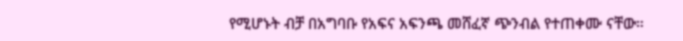የሚሆኑት ብቻ በአግባቡ የአፍና አፍንጫ መሸፈኛ ጭንብል የተጠቀሙ ናቸው።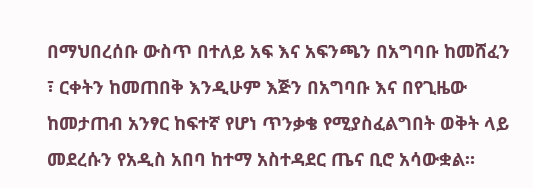በማህበረሰቡ ውስጥ በተለይ አፍ እና አፍንጫን በአግባቡ ከመሸፈን ፣ ርቀትን ከመጠበቅ እንዲሁም እጅን በአግባቡ እና በየጊዜው ከመታጠብ አንፃር ከፍተኛ የሆነ ጥንቃቄ የሚያስፈልግበት ወቅት ላይ መደረሱን የአዲስ አበባ ከተማ አስተዳደር ጤና ቢሮ አሳውቋል።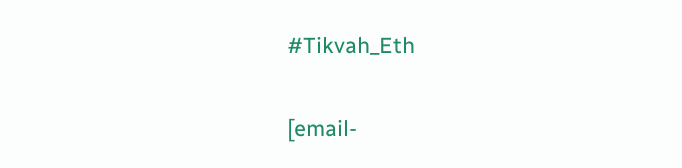#Tikvah_Eth

[email-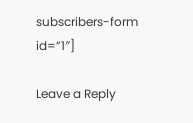subscribers-form id=”1″]

Leave a Reply